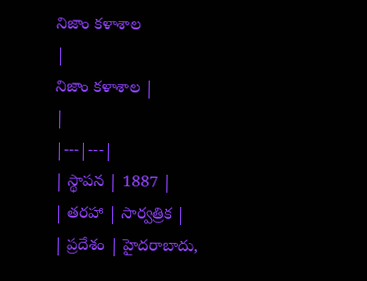నిజాం కళాశాల
|
నిజాం కళాశాల |
|
|---|---|
| స్థాపన | 1887 |
| తరహా | సార్వత్రిక |
| ప్రదేశం | హైదరాబాదు,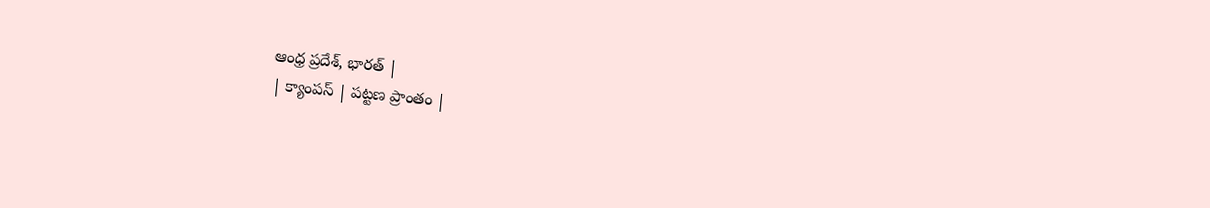ఆంధ్ర ప్రదేశ్, భారత్ |
| క్యాంపస్ | పట్టణ ప్రాంతం |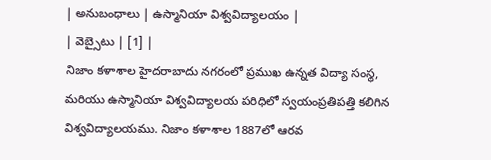| అనుబంధాలు | ఉస్మానియా విశ్వవిద్యాలయం |
| వెబ్సైటు | [1] |
నిజాం కళాశాల హైదరాబాదు నగరంలో ప్రముఖ ఉన్నత విద్యా సంస్థ, మరియు ఉస్మానియా విశ్వవిద్యాలయ పరిధిలో స్వయంప్రతిపత్తి కలిగిన విశ్వవిద్యాలయము. నిజాం కళాశాల 1887లో ఆరవ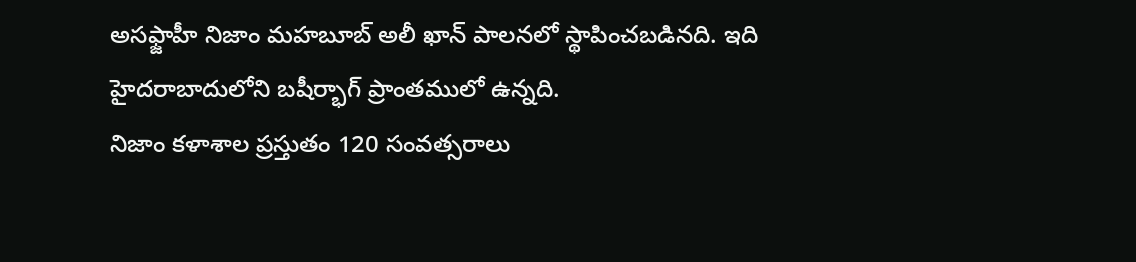అసఫ్జాహీ నిజాం మహబూబ్ అలీ ఖాన్ పాలనలో స్థాపించబడినది. ఇది హైదరాబాదులోని బషీర్భాగ్ ప్రాంతములో ఉన్నది.
నిజాం కళాశాల ప్రస్తుతం 120 సంవత్సరాలు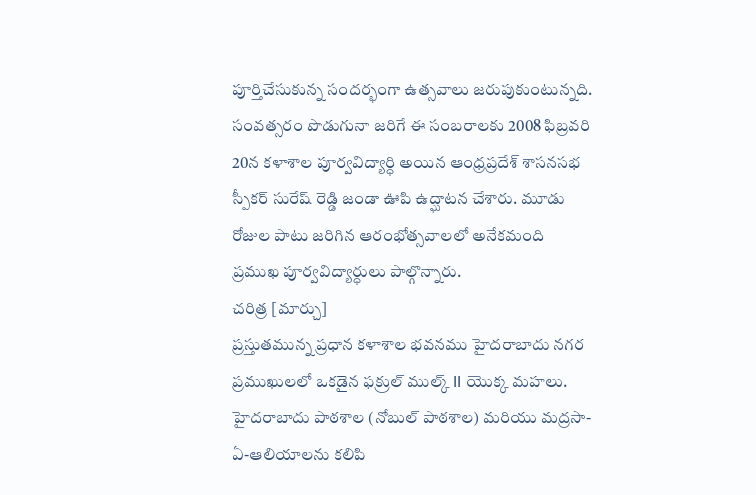పూర్తిచేసుకున్న సందర్భంగా ఉత్సవాలు జరుపుకుంటున్నది. సంవత్సరం పొడుగునా జరిగే ఈ సంబరాలకు 2008 ఫిబ్రవరి 20న కళాశాల పూర్వవిద్యార్ధి అయిన ఆంధ్రప్రదేశ్ శాసనసభ స్పీకర్ సురేష్ రెడ్డి జండా ఊపి ఉద్ఘాటన చేశారు. మూడు రోజుల పాటు జరిగిన ఆరంభోత్సవాలలో అనేకమంది ప్రముఖ పూర్వవిద్యార్ధులు పాల్గొన్నారు.
చరిత్ర [మార్చు]
ప్రస్తుతమున్న ప్రధాన కళాశాల భవనము హైదరాబాదు నగర ప్రముఖులలో ఒకడైన ఫక్రుల్ ముల్క్ II యొక్క మహలు. హైదరాబాదు పాఠశాల (నోబుల్ పాఠశాల) మరియు మద్రసా-ఏ-ఆలియాలను కలిపి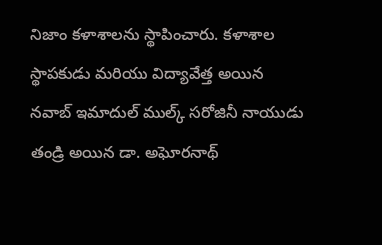నిజాం కళాశాలను స్థాపించారు. కళాశాల స్థాపకుడు మరియు విద్యావేత్త అయిన నవాబ్ ఇమాదుల్ ముల్క్ సరోజినీ నాయుడు తండ్రి అయిన డా. అఘోరనాథ్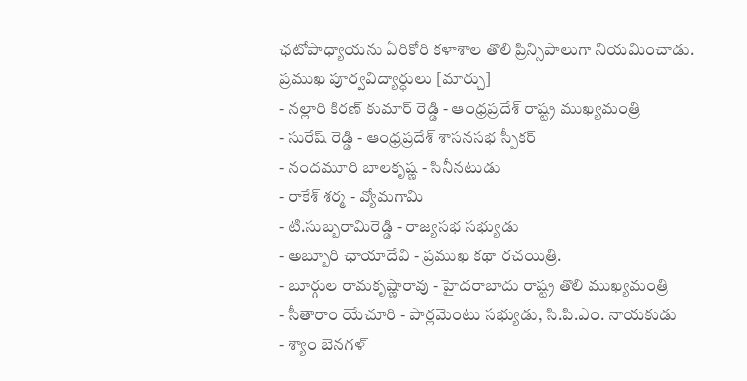ఛటోపాధ్యాయను ఏరికోరి కళాశాల తొలి ప్రిన్సిపాలుగా నియమించాడు.
ప్రముఖ పూర్వవిద్యార్ధులు [మార్చు]
- నల్లారి కిరణ్ కుమార్ రెడ్డి - ఆంధ్రప్రదేశ్ రాష్ట్ర ముఖ్యమంత్రి
- సురేష్ రెడ్డి - ఆంధ్రప్రదేశ్ శాసనసభ స్పీకర్
- నందమూరి బాలకృష్ణ - సినీనటుడు
- రాకేశ్ శర్మ - వ్యోమగామి
- టి.సుబ్బరామిరెడ్డి - రాజ్యసభ సభ్యుడు
- అబ్బూరి ఛాయాదేవి - ప్రముఖ కథా రచయిత్రి.
- బూర్గుల రామకృష్ణారావు - హైదరాబాదు రాష్ట్ర తొలి ముఖ్యమంత్రి
- సీతారాం యేచూరి - పార్లమెంటు సభ్యుడు, సి.పి.ఎం. నాయకుడు
- శ్యాం బెనగళ్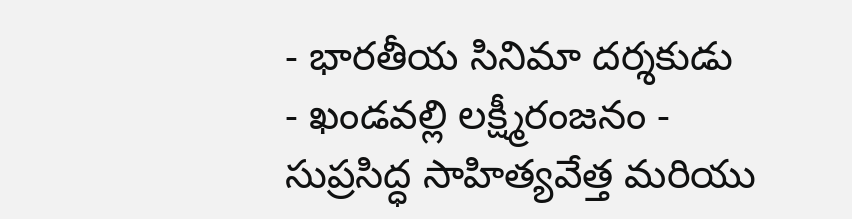- భారతీయ సినిమా దర్శకుడు
- ఖండవల్లి లక్ష్మీరంజనం - సుప్రసిద్ధ సాహిత్యవేత్త మరియు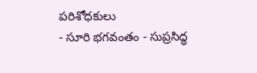పరిశోధకులు
- సూరి భగవంతం - సుప్రసిద్ధ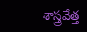శాస్త్రవేత్త